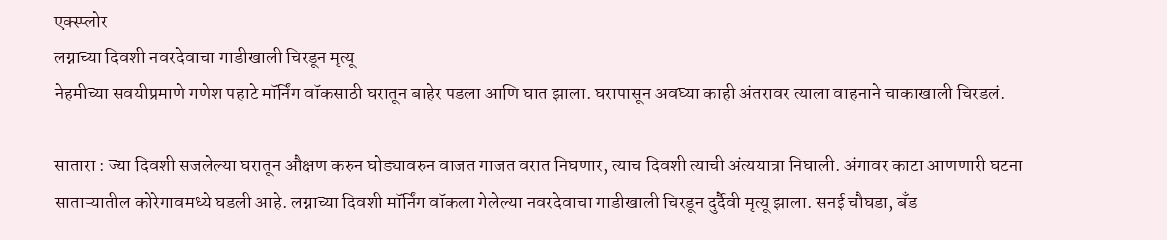एक्स्प्लोर
लग्नाच्या दिवशी नवरदेवाचा गाडीखाली चिरडून मृत्यू
नेहमीच्या सवयीप्रमाणे गणेश पहाटे मॉर्निंग वॉकसाठी घरातून बाहेर पडला आणि घात झाला. घरापासून अवघ्या काही अंतरावर त्याला वाहनाने चाकाखाली चिरडलं.

सातारा : ज्या दिवशी सजलेल्या घरातून औक्षण करुन घोड्यावरुन वाजत गाजत वरात निघणार, त्याच दिवशी त्याची अंत्ययात्रा निघाली. अंगावर काटा आणणारी घटना साताऱ्यातील कोरेगावमध्ये घडली आहे. लग्नाच्या दिवशी मॉर्निंग वॉकला गेलेल्या नवरदेवाचा गाडीखाली चिरडून दुर्दैवी मृत्यू झाला. सनई चौघडा, बँड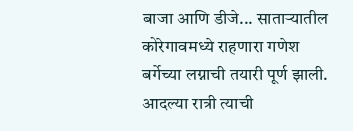बाजा आणि डीजे... साताऱ्यातील कोरेगावमध्ये राहणारा गणेश बर्गेच्या लग्नाची तयारी पूर्ण झाली. आदल्या रात्री त्याची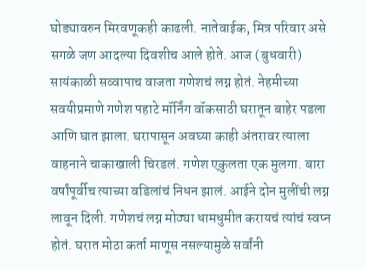घोड्यावरुन मिरवणूकही काढली. नातेवाईक, मित्र परिवार असे सगळे जण आदल्या दिवशीच आले होते. आज (बुधवारी) सायंकाळी सव्वापाच वाजता गणेशचं लग्न होतं. नेहमीच्या सवयीप्रमाणे गणेश पहाटे मॉर्निंग वॉकसाठी घरातून बाहेर पडला आणि घात झाला. घरापासून अवघ्या काही अंतरावर त्याला वाहनाने चाकाखाली चिरडलं. गणेश एकुलता एक मुलगा. बारा वर्षांपूर्वीच त्याच्या वडिलांचं निधन झालं. आईने दोन मुलींची लग्न लावून दिली. गणेशचं लग्न मोठ्या धामधुमीत करायचं त्यांचं स्वप्न होतं. घरात मोठा कर्ता माणूस नसल्यामुळे सर्वांनी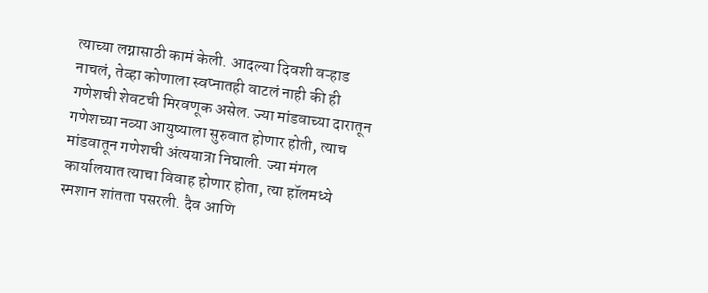त्याच्या लग्नासाठी कामं केली. आदल्या दिवशी वऱ्हाड नाचलं, तेव्हा कोणाला स्वप्नातही वाटलं नाही की ही गणेशची शेवटची मिरवणूक असेल. ज्या मांडवाच्या दारातून गणेशच्या नव्या आयुष्याला सुरुवात होणार होती, त्याच मांडवातून गणेशची अंत्ययात्रा निघाली. ज्या मंगल कार्यालयात त्याचा विवाह होणार होता, त्या हॉलमध्ये स्मशान शांतता पसरली. दैव आणि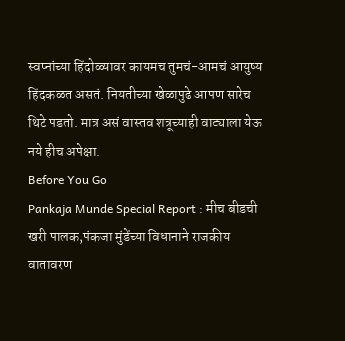स्वप्नांच्या हिंदोळ्यावर कायमच तुमचं-आमचं आयुष्य हिंदकळत असतं. नियतीच्या खेळापुढे आपण सारेच थिटे पडतो. मात्र असं वास्तव शत्रूच्याही वाट्याला येऊ नये हीच अपेक्षा.
Before You Go
Pankaja Munde Special Report : मीच बीडची खरी पालक,पंकजा मुंडेंच्या विधानाने राजकीय वातावरण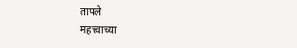तापले
महत्त्वाच्या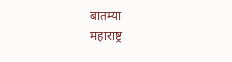बातम्या
महाराष्ट्र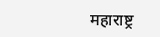महाराष्ट्र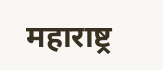महाराष्ट्र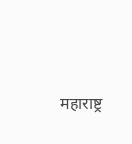महाराष्ट्र